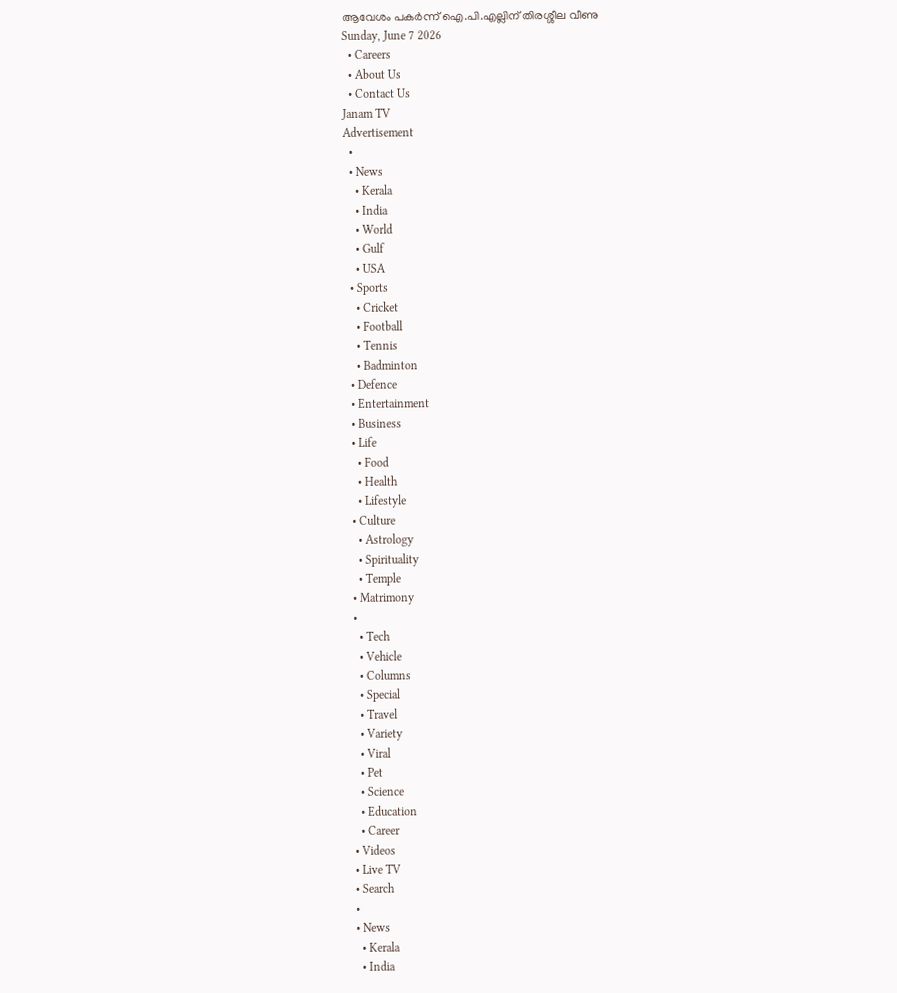ആവേശം പകർന്ന് ഐ.പി.എല്ലിന് തിരശ്ശീല വീണു
Sunday, June 7 2026
  • Careers
  • About Us
  • Contact Us
Janam TV
Advertisement
  •
  • News
    • Kerala
    • India
    • World
    • Gulf
    • USA
  • Sports
    • Cricket
    • Football
    • Tennis
    • Badminton
  • Defence
  • Entertainment
  • Business
  • Life
    • Food
    • Health
    • Lifestyle
  • Culture
    • Astrology
    • Spirituality
    • Temple
  • Matrimony
  •
    • Tech
    • Vehicle
    • Columns
    • Special
    • Travel
    • Variety
    • Viral
    • Pet
    • Science
    • Education
    • Career
  • Videos
  • Live TV
  • Search
  •
  • News
    • Kerala
    • India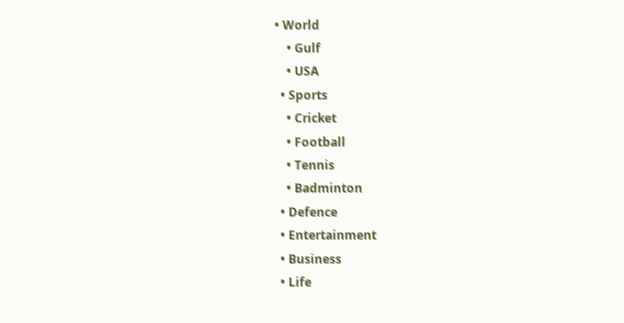• World
    • Gulf
    • USA
  • Sports
    • Cricket
    • Football
    • Tennis
    • Badminton
  • Defence
  • Entertainment
  • Business
  • Life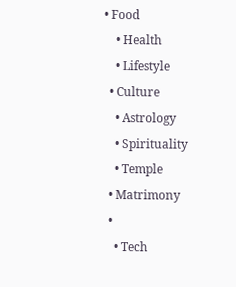• Food
    • Health
    • Lifestyle
  • Culture
    • Astrology
    • Spirituality
    • Temple
  • Matrimony
  •
    • Tech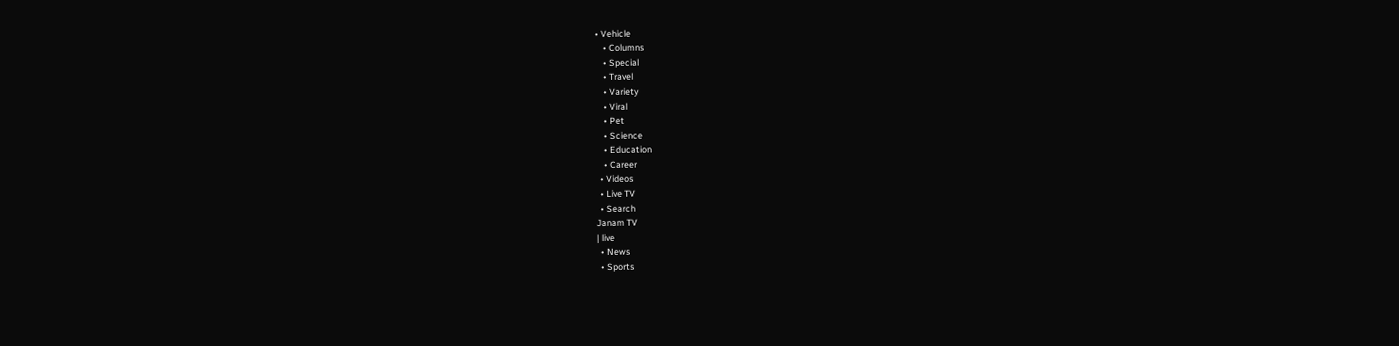• Vehicle
    • Columns
    • Special
    • Travel
    • Variety
    • Viral
    • Pet
    • Science
    • Education
    • Career
  • Videos
  • Live TV
  • Search
Janam TV
| live
  • News
  • Sports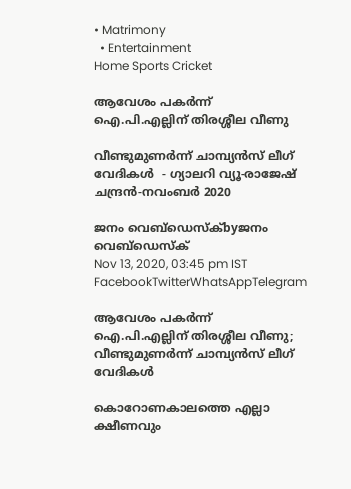• Matrimony
  • Entertainment
Home Sports Cricket

ആവേശം പകർന്ന് ഐ.പി.എല്ലിന് തിരശ്ശീല വീണു

വീണ്ടുമുണർന്ന് ചാമ്പ്യൻസ് ലീഗ് വേദികൾ  - ഗ്യാലറി വ്യൂ-രാജേഷ് ചന്ദ്രൻ-നവംബർ 2020

ജനം വെബ്‌ഡെസ്ക്byജനം വെബ്‌ഡെസ്ക്
Nov 13, 2020, 03:45 pm IST
FacebookTwitterWhatsAppTelegram

ആവേശം പകർന്ന് ഐ.പി.എല്ലിന് തിരശ്ശീല വീണു; വീണ്ടുമുണർന്ന് ചാമ്പ്യൻസ് ലീഗ് വേദികൾ

കൊറോണകാലത്തെ എല്ലാ ക്ഷീണവും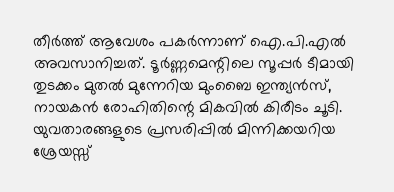തീർത്ത് ആവേശം പകർന്നാണ് ഐ.പി.എൽ അവസാനിച്ചത്. ടൂർണ്ണമെന്റിലെ സൂപ്പർ ടീമായി തുടക്കം മുതൽ മുന്നേറിയ മുംബൈ ഇന്ത്യൻസ്, നായകൻ രോഹിതിന്റെ മികവിൽ കിരീടം ചൂടി. യുവതാരങ്ങളുടെ പ്രസരിപ്പിൽ മിന്നിക്കയറിയ ശ്രേയസ്സ്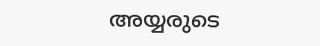അയ്യരുടെ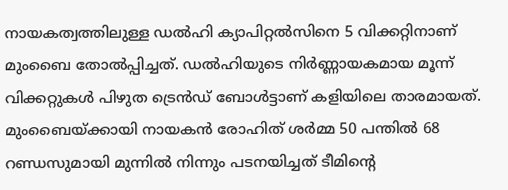നായകത്വത്തിലുള്ള ഡൽഹി ക്യാപിറ്റൽസിനെ 5 വിക്കറ്റിനാണ് മുംബൈ തോൽപ്പിച്ചത്. ഡൽഹിയുടെ നിർണ്ണായകമായ മൂന്ന് വിക്കറ്റുകൾ പിഴുത ട്രെൻഡ് ബോൾട്ടാണ് കളിയിലെ താരമായത്. മുംബൈയ്‌ക്കായി നായകൻ രോഹിത് ശർമ്മ 50 പന്തിൽ 68 റണ്ഡസുമായി മുന്നിൽ നിന്നും പടനയിച്ചത് ടീമിന്റെ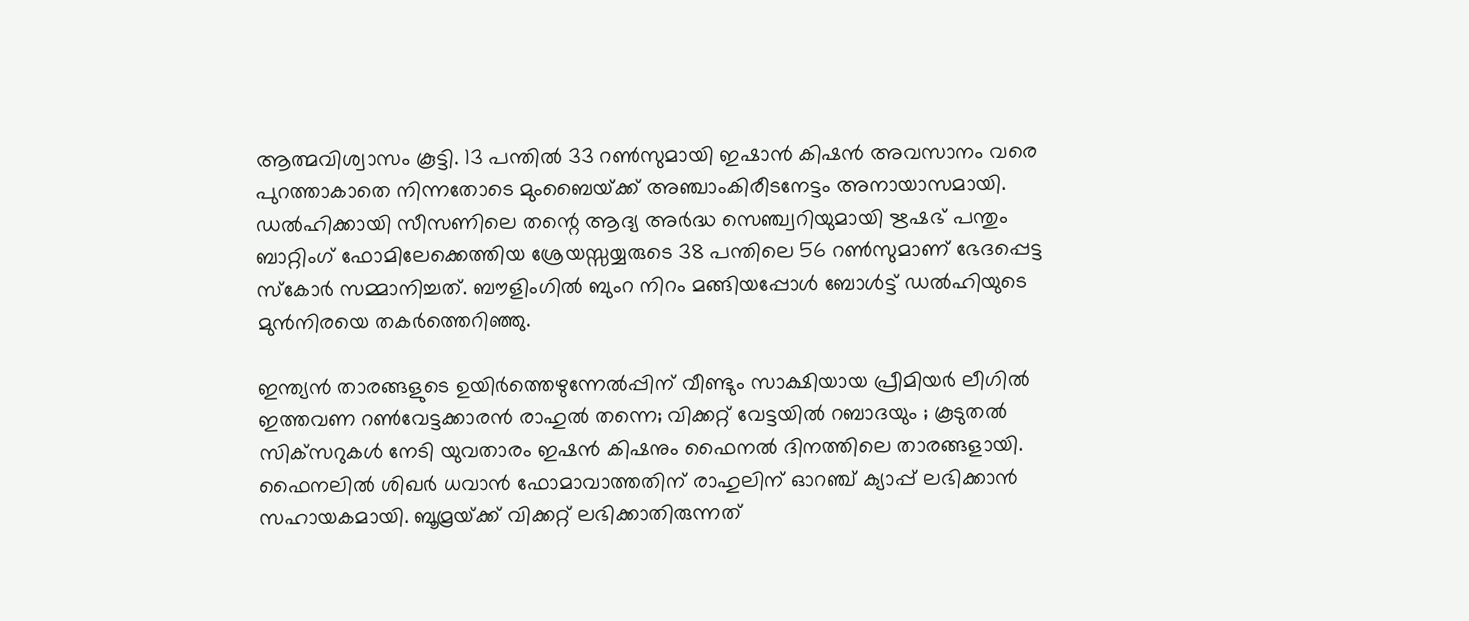ആത്മവിശ്വാസം കൂട്ടി. 13 പന്തിൽ 33 റൺസുമായി ഇഷാൻ കിഷൻ അവസാനം വരെ പുറത്താകാതെ നിന്നതോടെ മുംബൈയ്‌ക്ക് അഞ്ചാംകിരീടനേട്ടം അനായാസമായി. ഡൽഹിക്കായി സീസണിലെ തന്റെ ആദ്യ അർദ്ധ സെഞ്ച്വറിയുമായി ഋഷഭ് പന്തും ബാറ്റിംഗ് ഫോമിലേക്കെത്തിയ ശ്രേയസ്സയ്യരുടെ 38 പന്തിലെ 56 റൺസുമാണ് ഭേദപ്പെട്ട സ്‌കോർ സമ്മാനിച്ചത്. ബൗളിംഗിൽ ബുംറ നിറം മങ്ങിയപ്പോൾ ബോൾട്ട് ഡൽഹിയുടെ മുൻനിരയെ തകർത്തെറിഞ്ഞു.

ഇന്ത്യൻ താരങ്ങളുടെ ഉയിർത്തെഴുന്നേൽപ്പിന് വീണ്ടും സാക്ഷിയായ പ്രീമിയർ ലീഗിൽ ഇത്തവണ റൺവേട്ടക്കാരൻ രാഹുൽ തന്നെ; വിക്കറ്റ് വേട്ടയിൽ റബാദയും ; കൂടുതൽ സിക്‌സറുകൾ നേടി യുവതാരം ഇഷൻ കിഷനും ഫൈനൽ ദിനത്തിലെ താരങ്ങളായി. ഫൈനലിൽ ശിഖർ ധവാൻ ഫോമാവാത്തതിന് രാഹുലിന് ഓറഞ്ച് ക്യാപ്പ് ലഭിക്കാൻ സഹായകമായി. ബൂമ്രയ്‌ക്ക് വിക്കറ്റ് ലഭിക്കാതിരുന്നത്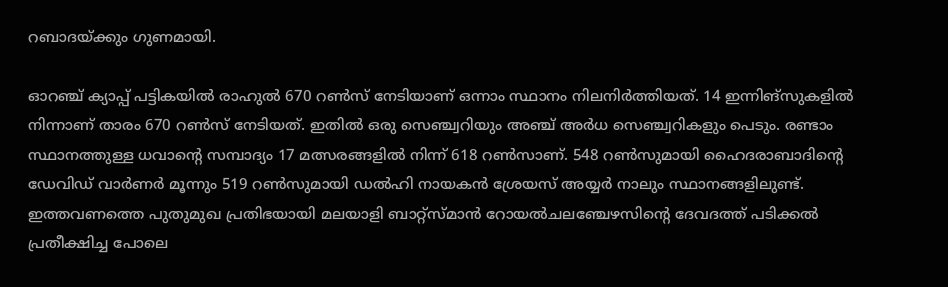റബാദയ്‌ക്കും ഗുണമായി.

ഓറഞ്ച് ക്യാപ്പ് പട്ടികയിൽ രാഹുൽ 670 റൺസ് നേടിയാണ് ഒന്നാം സ്ഥാനം നിലനിർത്തിയത്. 14 ഇന്നിങ്സുകളിൽ നിന്നാണ് താരം 670 റൺസ് നേടിയത്. ഇതിൽ ഒരു സെഞ്ച്വറിയും അഞ്ച് അർധ സെഞ്ച്വറികളും പെടും. രണ്ടാം സ്ഥാനത്തുള്ള ധവാന്റെ സമ്പാദ്യം 17 മത്സരങ്ങളിൽ നിന്ന് 618 റൺസാണ്. 548 റൺസുമായി ഹൈദരാബാദിന്റെ ഡേവിഡ് വാർണർ മൂന്നും 519 റൺസുമായി ഡൽഹി നായകൻ ശ്രേയസ് അയ്യർ നാലും സ്ഥാനങ്ങളിലുണ്ട്. ഇത്തവണത്തെ പുതുമുഖ പ്രതിഭയായി മലയാളി ബാറ്റ്‌സ്മാൻ റോയൽചലഞ്ചേഴസിന്റെ ദേവദത്ത് പടിക്കൽ പ്രതീക്ഷിച്ച പോലെ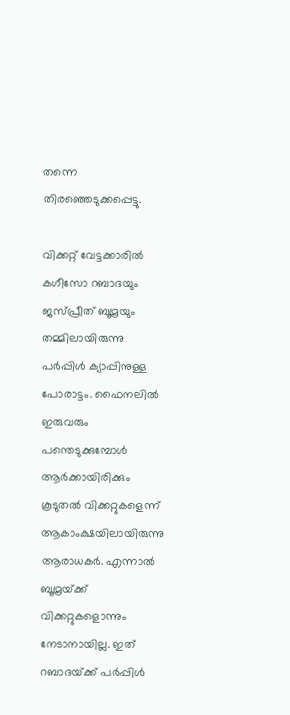തന്നെ തിരഞ്ഞെടുക്കപ്പെട്ടു.

വിക്കറ്റ് വേട്ടക്കാരിൽ കഗീസോ റബാദയും ജസ്പ്രീത് ബൂമ്രയും തമ്മിലായിരുന്നു പർപ്പിൾ ക്യാപ്പിനുള്ള പോരാട്ടം. ഫൈനലിൽ ഇരുവരും പന്തെടുക്കുമ്പോൾ ആർക്കായിരിക്കും കൂടുതൽ വിക്കറ്റുകളെന്ന് ആകാംക്ഷയിലായിരുന്നു ആരാധകർ. എന്നാൽ ബൂമ്രയ്‌ക്ക് വിക്കറ്റുകളൊന്നും നേടാനായില്ല. ഇത് റബാദയ്‌ക്ക് പർപ്പിൾ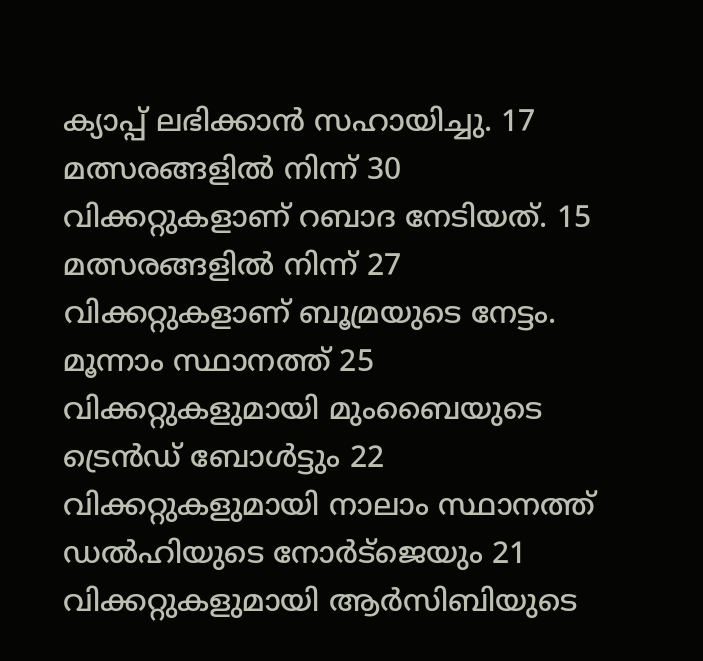ക്യാപ്പ് ലഭിക്കാൻ സഹായിച്ചു. 17 മത്സരങ്ങളിൽ നിന്ന് 30 വിക്കറ്റുകളാണ് റബാദ നേടിയത്. 15 മത്സരങ്ങളിൽ നിന്ന് 27 വിക്കറ്റുകളാണ് ബൂമ്രയുടെ നേട്ടം. മൂന്നാം സ്ഥാനത്ത് 25 വിക്കറ്റുകളുമായി മുംബൈയുടെ ട്രെൻഡ് ബോൾട്ടും 22 വിക്കറ്റുകളുമായി നാലാം സ്ഥാനത്ത് ഡൽഹിയുടെ നോർട്‌ജെയും 21 വിക്കറ്റുകളുമായി ആർസിബിയുടെ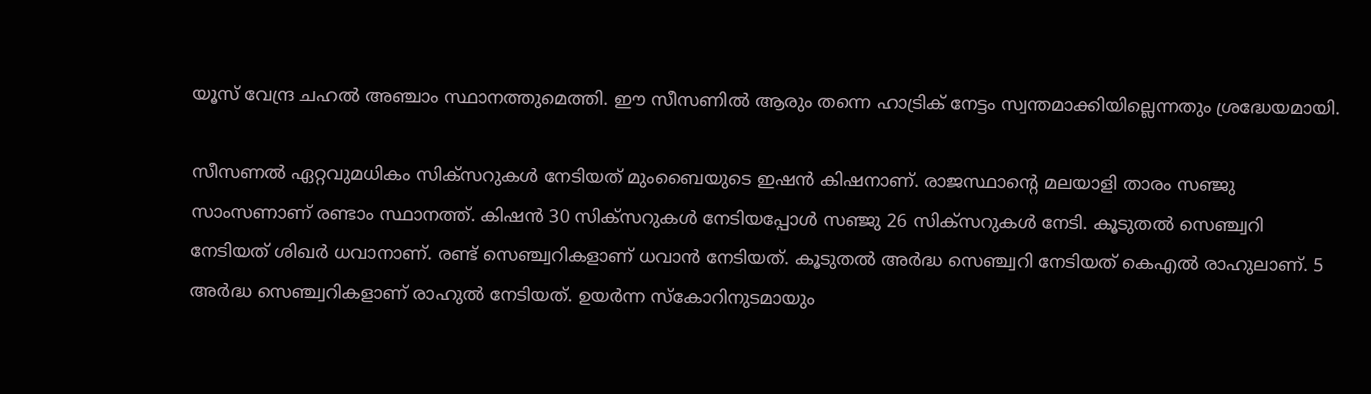യൂസ് വേന്ദ്ര ചഹൽ അഞ്ചാം സ്ഥാനത്തുമെത്തി. ഈ സീസണിൽ ആരും തന്നെ ഹാട്രിക് നേട്ടം സ്വന്തമാക്കിയില്ലെന്നതും ശ്രദ്ധേയമായി.

സീസണൽ ഏറ്റവുമധികം സിക്‌സറുകൾ നേടിയത് മുംബൈയുടെ ഇഷൻ കിഷനാണ്. രാജസ്ഥാന്റെ മലയാളി താരം സഞ്ജു സാംസണാണ് രണ്ടാം സ്ഥാനത്ത്. കിഷൻ 30 സിക്‌സറുകൾ നേടിയപ്പോൾ സഞ്ജു 26 സിക്‌സറുകൾ നേടി. കൂടുതൽ സെഞ്ച്വറി നേടിയത് ശിഖർ ധവാനാണ്. രണ്ട് സെഞ്ച്വറികളാണ് ധവാൻ നേടിയത്. കൂടുതൽ അർദ്ധ സെഞ്ച്വറി നേടിയത് കെഎൽ രാഹുലാണ്. 5 അർദ്ധ സെഞ്ച്വറികളാണ് രാഹുൽ നേടിയത്. ഉയർന്ന സ്‌കോറിനുടമായും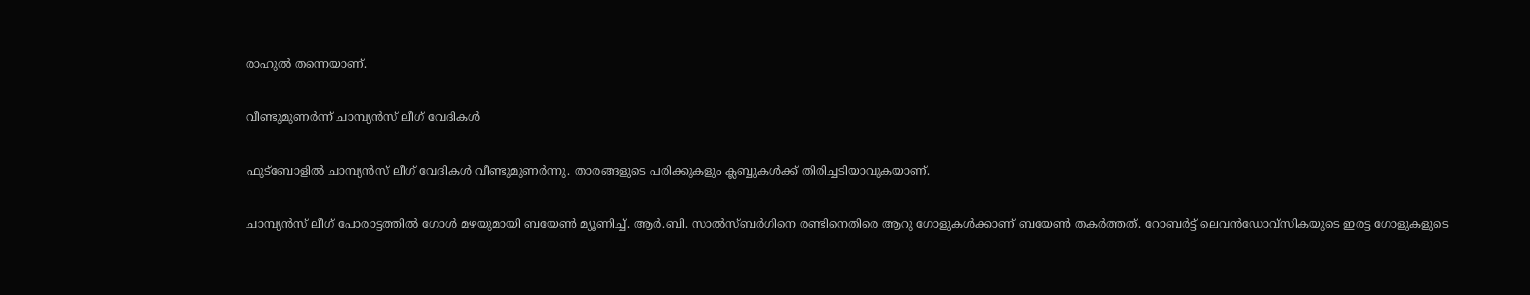രാഹുൽ തന്നെയാണ്.

വീണ്ടുമുണർന്ന് ചാമ്പ്യൻസ് ലീഗ് വേദികൾ

ഫുട്ബോളിൽ ചാമ്പ്യൻസ് ലീഗ് വേദികൾ വീണ്ടുമുണർന്നു. താരങ്ങളുടെ പരിക്കുകളും ക്ലബ്ബുകൾക്ക് തിരിച്ചടിയാവുകയാണ്.

ചാമ്പ്യൻസ് ലീഗ് പോരാട്ടത്തിൽ ഗോൾ മഴയുമായി ബയേൺ മ്യൂണിച്ച്. ആർ.ബി. സാൽസ്ബർഗിനെ രണ്ടിനെതിരെ ആറു ഗോളുകൾക്കാണ് ബയേൺ തകർത്തത്. റോബർട്ട് ലെവൻഡോവ്‌സികയുടെ ഇരട്ട ഗോളുകളുടെ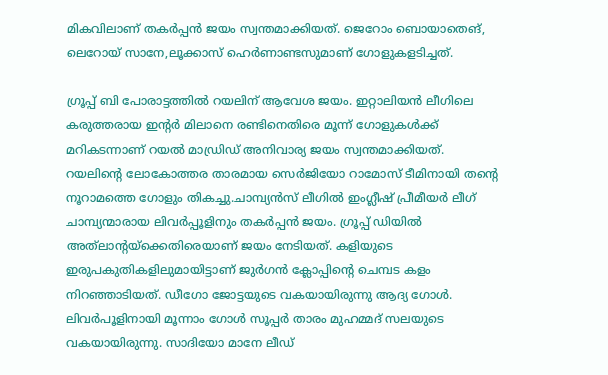മികവിലാണ് തകർപ്പൻ ജയം സ്വന്തമാക്കിയത്. ജെറോം ബൊയാതെങ്, ലെറോയ് സാനേ,ലൂക്കാസ് ഹെർണാണ്ടസുമാണ് ഗോളുകളടിച്ചത്.

ഗ്രൂപ്പ് ബി പോരാട്ടത്തിൽ റയലിന് ആവേശ ജയം. ഇറ്റാലിയൻ ലീഗിലെ കരുത്തരായ ഇന്റർ മിലാനെ രണ്ടിനെതിരെ മൂന്ന് ഗോളുകൾക്ക് മറികടന്നാണ് റയൽ മാഡ്രിഡ് അനിവാര്യ ജയം സ്വന്തമാക്കിയത്. റയലിന്റെ ലോകോത്തര താരമായ സെർജിയോ റാമോസ് ടീമിനായി തന്റെ നൂറാമത്തെ ഗോളും തികച്ചു.ചാമ്പ്യൻസ് ലീഗിൽ ഇംഗ്ലീഷ് പ്രീമീയർ ലീഗ് ചാമ്പ്യന്മാരായ ലിവർപ്പൂളിനും തകർപ്പൻ ജയം. ഗ്രൂപ്പ് ഡിയിൽ അത്‌ലാന്റയ്‌ക്കെതിരെയാണ് ജയം നേടിയത്. കളിയുടെ ഇരുപകുതികളിലുമായിട്ടാണ് ജുർഗൻ ക്ലോപ്പിന്റെ ചെമ്പട കളം നിറഞ്ഞാടിയത്. ഡീഗോ ജോട്ടയുടെ വകയായിരുന്നു ആദ്യ ഗോൾ.  ലിവർപൂളിനായി മൂന്നാം ഗോൾ സൂപ്പർ താരം മുഹമ്മദ് സലയുടെ വകയായിരുന്നു. സാദിയോ മാനേ ലീഡ്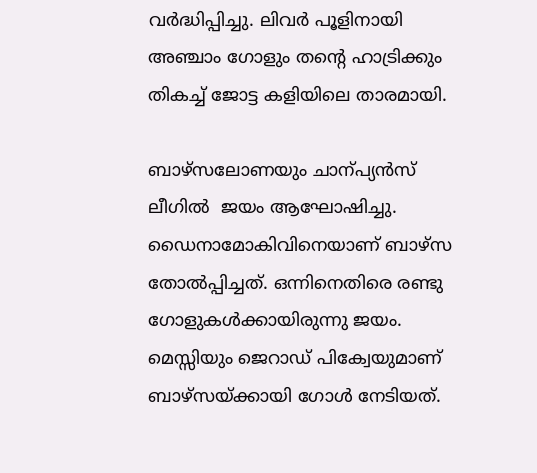വർദ്ധിപ്പിച്ചു. ലിവർ പൂളിനായി അഞ്ചാം ഗോളും തന്റെ ഹാട്രിക്കും തികച്ച് ജോട്ട കളിയിലെ താരമായി.

ബാഴ്‌സലോണയും ചാന്പ്യൻസ് ലീഗിൽ  ജയം ആഘോഷിച്ചു. ഡൈനാമോകിവിനെയാണ് ബാഴ്സ തോൽപ്പിച്ചത്. ഒന്നിനെതിരെ രണ്ടു ഗോളുകൾക്കായിരുന്നു ജയം. മെസ്സിയും ജെറാഡ് പിക്വേയുമാണ് ബാഴ്‌സയ്‌ക്കായി ഗോൾ നേടിയത്.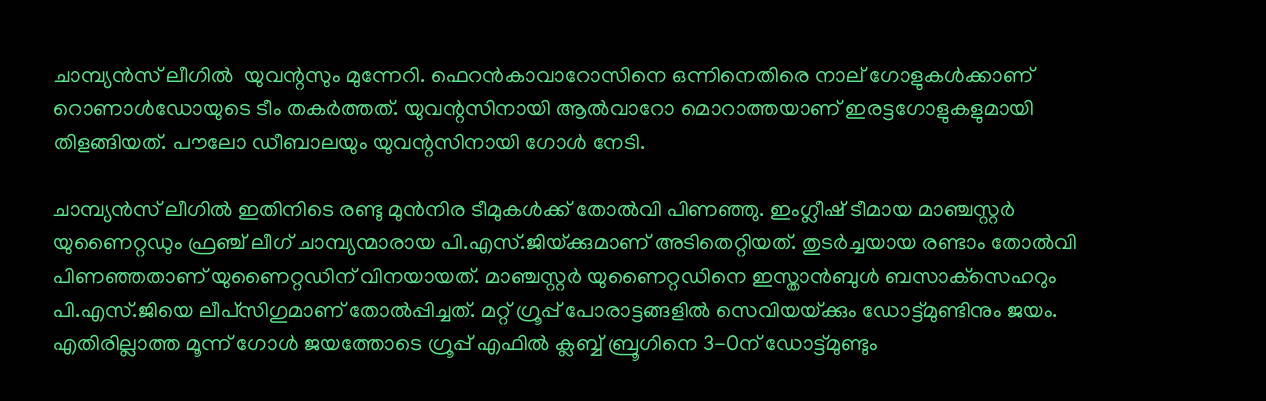ചാമ്പ്യൻസ് ലീഗിൽ  യുവന്റസും മുന്നേറി. ഫെറൻകാവാറോസിനെ ഒന്നിനെതിരെ നാല് ഗോളുകൾക്കാണ് റൊണാൾഡോയുടെ ടീം തകർത്തത്. യുവന്റസിനായി ആൽവാറോ മൊറാത്തയാണ് ഇരട്ടഗോളുകളുമായി തിളങ്ങിയത്. പൗലോ ഡീബാലയും യുവന്റസിനായി ഗോൾ നേടി.

ചാമ്പ്യൻസ് ലീഗിൽ ഇതിനിടെ രണ്ടു മുൻനിര ടീമുകൾക്ക് തോൽവി പിണഞ്ഞു. ഇംഗ്ലീഷ് ടീമായ മാഞ്ചസ്റ്റർ യുണൈറ്റഡും ഫ്രഞ്ച് ലീഗ് ചാമ്പ്യന്മാരായ പി.എസ്.ജിയ്‌ക്കുമാണ് അടിതെറ്റിയത്. തുടർച്ചയായ രണ്ടാം തോൽവി പിണഞ്ഞതാണ് യുണൈറ്റഡിന് വിനയായത്. മാഞ്ചസ്റ്റർ യുണൈറ്റഡിനെ ഇസ്താൻബുൾ ബസാക്‌സെഹറും പി.എസ്.ജിയെ ലീപ്‌സിഗുമാണ് തോൽപ്പിച്ചത്. മറ്റ് ഗ്രൂപ്പ് പോരാട്ടങ്ങളിൽ സെവിയയ്‌ക്കും ഡോട്ട്മുണ്ടിനും ജയം. എതിരില്ലാത്ത മൂന്ന് ഗോൾ ജയത്തോടെ ഗ്രൂപ്പ് എഫിൽ ക്ലബ്ബ് ബ്രൂഗിനെ 3-0ന് ഡോട്ട്മുണ്ടും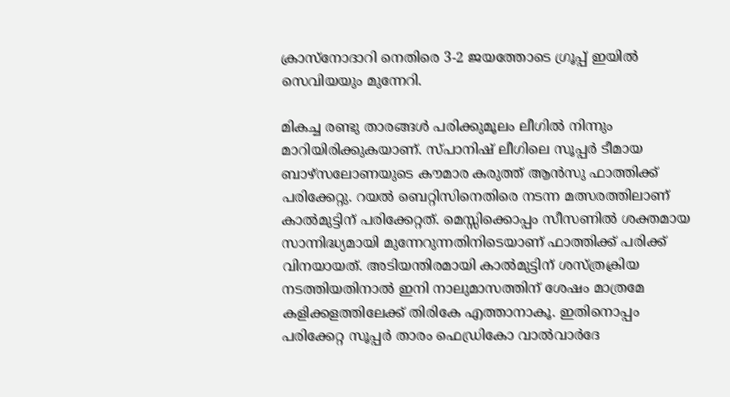ക്രാസ്‌നോദാറി നെതിരെ 3-2 ജയത്തോടെ ഗ്രൂപ്പ് ഇയിൽ സെവിയയും മുന്നേറി.

മികച്ച രണ്ടു താരങ്ങൾ പരിക്കുമൂലം ലീഗിൽ നിന്നും മാറിയിരിക്കുകയാണ്. സ്പാനിഷ് ലീഗിലെ സൂപ്പർ ടീമായ ബാഴ്‌സലോണയുടെ കൗമാര കരുത്ത് ആൻസു ഫാത്തിക്ക് പരിക്കേറ്റു. റയൽ ബെറ്റിസിനെതിരെ നടന്ന മത്സരത്തിലാണ് കാൽമുട്ടിന് പരിക്കേറ്റത്. മെസ്സിക്കൊപ്പം സീസണിൽ ശക്തമായ സാന്നിദ്ധ്യമായി മുന്നേറുന്നതിനിടെയാണ് ഫാത്തിക്ക് പരിക്ക് വിനയായത്. അടിയന്തിരമായി കാൽമുട്ടിന് ശസ്ത്രക്രിയ നടത്തിയതിനാൽ ഇനി നാലുമാസത്തിന് ശേഷം മാത്രമേ കളിക്കളത്തിലേക്ക് തിരികേ എത്താനാകൂ. ഇതിനൊപ്പം  പരിക്കേറ്റ സൂപ്പർ താരം ഫെഡ്രികോ വാൽവാർദേ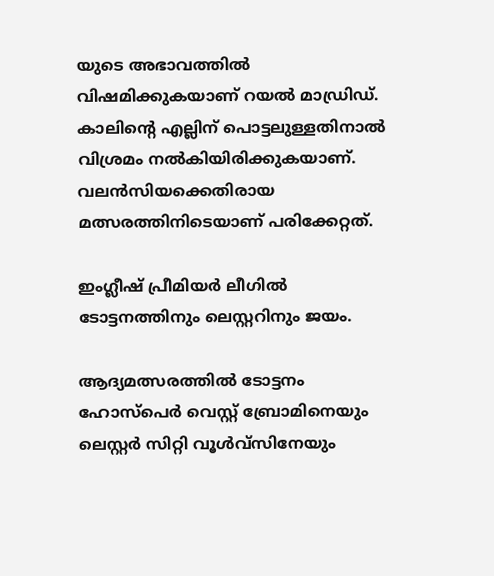യുടെ അഭാവത്തിൽ വിഷമിക്കുകയാണ് റയൽ മാഡ്രിഡ്.  കാലിന്റെ എല്ലിന് പൊട്ടലുള്ളതിനാൽ വിശ്രമം നൽകിയിരിക്കുകയാണ്. വലൻസിയക്കെതിരായ മത്സരത്തിനിടെയാണ് പരിക്കേറ്റത്.

ഇംഗ്ലീഷ് പ്രീമിയർ ലീഗിൽ ടോട്ടനത്തിനും ലെസ്റ്ററിനും ജയം.

ആദ്യമത്സരത്തിൽ ടോട്ടനം ഹോസ്‌പെർ വെസ്റ്റ് ബ്രോമിനെയും ലെസ്റ്റർ സിറ്റി വൂൾവ്‌സിനേയും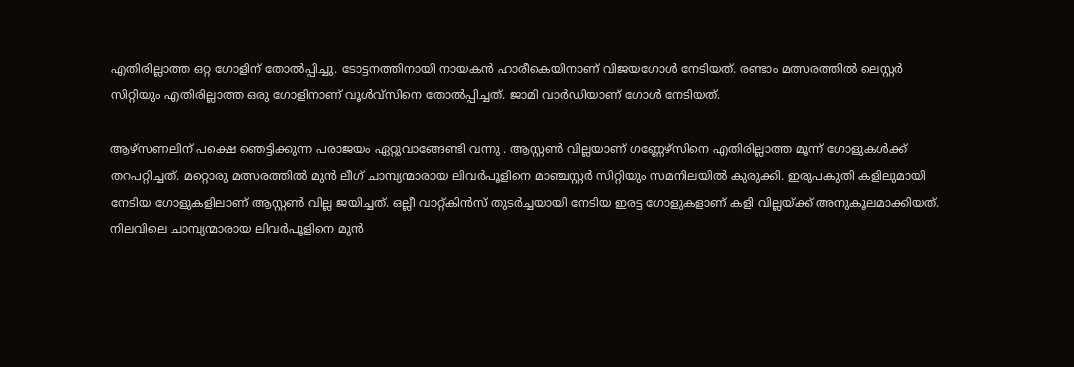എതിരില്ലാത്ത ഒറ്റ ഗോളിന് തോൽപ്പിച്ചു. ടോട്ടനത്തിനായി നായകൻ ഹാരീകെയിനാണ് വിജയഗോൾ നേടിയത്. രണ്ടാം മത്സരത്തിൽ ലെസ്റ്റർ സിറ്റിയും എതിരില്ലാത്ത ഒരു ഗോളിനാണ് വൂൾവ്‌സിനെ തോൽപ്പിച്ചത്. ജാമി വാർഡിയാണ് ഗോൾ നേടിയത്.

ആഴ്‌സണലിന് പക്ഷെ ഞെട്ടിക്കുന്ന പരാജയം ഏറ്റുവാങ്ങേണ്ടി വന്നു . ആസ്റ്റൺ വില്ലയാണ് ഗണ്ണേഴ്‌സിനെ എതിരില്ലാത്ത മൂന്ന് ഗോളുകൾക്ക് തറപറ്റിച്ചത്. മറ്റൊരു മത്സരത്തിൽ മുൻ ലീഗ് ചാമ്പ്യന്മാരായ ലിവർപൂളിനെ മാഞ്ചസ്റ്റർ സിറ്റിയും സമനിലയിൽ കുരുക്കി. ഇരുപകുതി കളിലുമായി നേടിയ ഗോളുകളിലാണ് ആസ്റ്റൺ വില്ല ജയിച്ചത്. ഒല്ലീ വാറ്റ്കിൻസ് തുടർച്ചയായി നേടിയ ഇരട്ട ഗോളുകളാണ് കളി വില്ലയ്‌ക്ക് അനുകൂലമാക്കിയത്.  നിലവിലെ ചാമ്പ്യന്മാരായ ലിവർപൂളിനെ മുൻ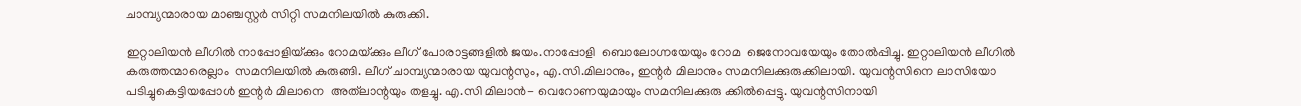ചാമ്പ്യന്മാരായ മാഞ്ചസ്റ്റർ സിറ്റി സമനിലയിൽ കുരുക്കി.

ഇറ്റാലിയൻ ലീഗിൽ നാപ്പോളിയ്‌ക്കും റോമയ്‌ക്കും ലീഗ് പോരാട്ടങ്ങളിൽ ജയം.നാപ്പോളി  ബൊലോഗ്നയേയും റോമ  ജെനോവയേയും തോൽപ്പിച്ചു. ഇറ്റാലിയൻ ലീഗിൽ കരുത്തന്മാരെല്ലാം  സമനിലയിൽ കുരുങ്ങി. ലീഗ് ചാമ്പ്യന്മാരായ യുവന്റസും, എ.സി.മിലാനും, ഇന്റർ മിലാനും സമനിലക്കുരുക്കിലായി. യുവന്റസിനെ ലാസിയോ  പടിച്ചുകെട്ടിയപ്പോൾ ഇന്റർ മിലാനെ  അത്‌ലാന്റയും തളച്ചു. എ.സി മിലാൻ- വെറോണയുമായും സമനിലക്കുരു ക്കിൽപ്പെട്ടു. യുവന്റസിനായി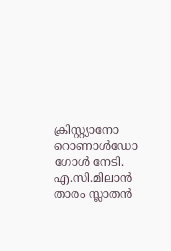ക്രിസ്റ്റ്യാനോ റൊണാൾഡോ ഗോൾ നേടി. എ.സി.മിലാൻ താരം സ്ലാതൻ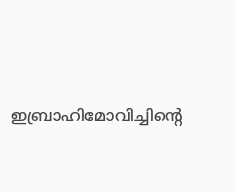ഇബ്രാഹിമോവിച്ചിന്റെ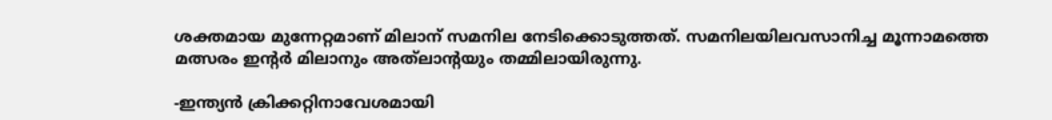ശക്തമായ മുന്നേറ്റമാണ് മിലാന് സമനില നേടിക്കൊടുത്തത്. സമനിലയിലവസാനിച്ച മൂന്നാമത്തെ മത്സരം ഇന്റർ മിലാനും അത്‌ലാന്റയും തമ്മിലായിരുന്നു.

-ഇന്ത്യൻ ക്രിക്കറ്റിനാവേശമായി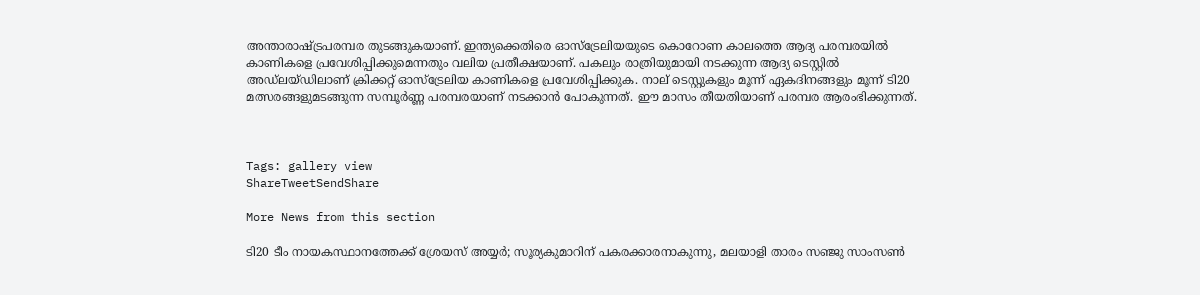അന്താരാഷ്‌ട്രപരമ്പര തുടങ്ങുകയാണ്. ഇന്ത്യക്കെതിരെ ഓസ്‌ട്രേലിയയുടെ കൊറോണ കാലത്തെ ആദ്യ പരമ്പരയിൽ കാണികളെ പ്രവേശിപ്പിക്കുമെന്നതും വലിയ പ്രതീക്ഷയാണ്. പകലും രാത്രിയുമായി നടക്കുന്ന ആദ്യ ടെസ്റ്റിൽ അഡ്‌ലയ്ഡിലാണ് ക്രിക്കറ്റ് ഓസ്‌ട്രേലിയ കാണികളെ പ്രവേശിപ്പിക്കുക. നാല് ടെസ്റ്റുകളും മൂന്ന് ഏകദിനങ്ങളും മൂന്ന് ടി20 മത്സരങ്ങളുമടങ്ങുന്ന സമ്പൂർണ്ണ പരമ്പരയാണ് നടക്കാൻ പോകുന്നത്. ഈ മാസം തീയതിയാണ് പരമ്പര ആരംഭിക്കുന്നത്.



Tags: gallery view
ShareTweetSendShare

More News from this section

ടി20 ടീം നായകസ്ഥാനത്തേക്ക് ശ്രേയസ് അയ്യര്‍; സൂര്യകുമാറിന് പകരക്കാരനാകുന്നു, മലയാളി താരം സഞ്ജു സാംസണ്‍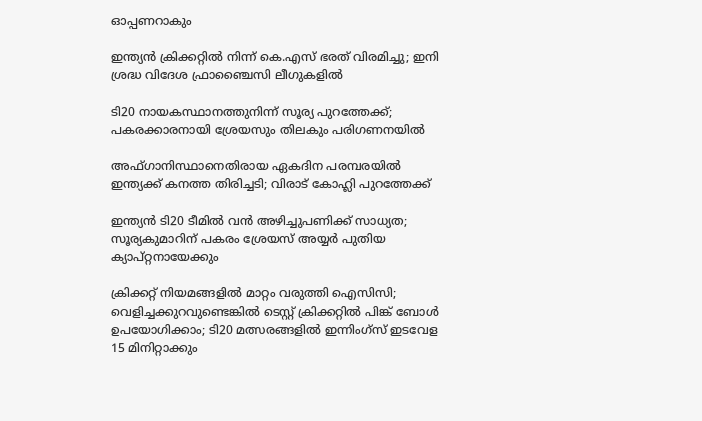ഓപ്പണറാകും

ഇന്ത്യന്‍ ക്രിക്കറ്റില്‍ നിന്ന് കെ.എസ് ഭരത് വിരമിച്ചു; ഇനി ശ്രദ്ധ വിദേശ ഫ്രാഞ്ചൈസി ലീഗുകളില്‍

ടി20 നായകസ്ഥാനത്തുനിന്ന് സൂര്യ പുറത്തേക്ക്; പകരക്കാരനായി ശ്രേയസും തിലകും പരിഗണനയില്‍

അഫ്ഗാനിസ്ഥാനെതിരായ ഏകദിന പരമ്പരയില്‍ ഇന്ത്യക്ക് കനത്ത തിരിച്ചടി; വിരാട് കോഹ്ലി പുറത്തേക്ക്

ഇന്ത്യന്‍ ടി20 ടീമില്‍ വന്‍ അഴിച്ചുപണിക്ക് സാധ്യത; സൂര്യകുമാറിന് പകരം ശ്രേയസ് അയ്യര്‍ പുതിയ ക്യാപ്റ്റനായേക്കും

ക്രിക്കറ്റ് നിയമങ്ങളില്‍ മാറ്റം വരുത്തി ഐസിസി; വെളിച്ചക്കുറവുണ്ടെങ്കില്‍ ടെസ്റ്റ് ക്രിക്കറ്റില്‍ പിങ്ക് ബോള്‍ ഉപയോഗിക്കാം; ടി20 മത്സരങ്ങളില്‍ ഇന്നിംഗ്‌സ് ഇടവേള 15 മിനിറ്റാക്കും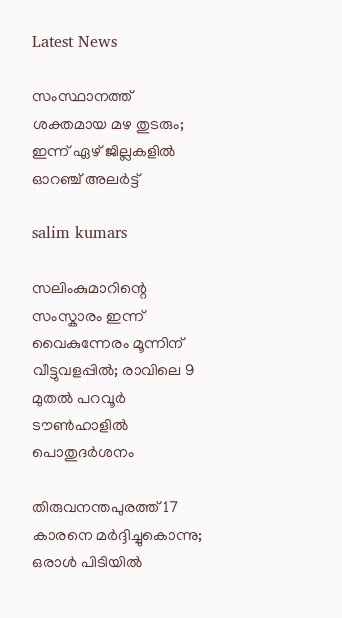Latest News

സംസ്ഥാനത്ത് ശക്തമായ മഴ തുടരും; ഇന്ന് ഏഴ് ജില്ലകളില്‍ ഓറഞ്ച് അലർട്ട്

salim kumars

സലിംകുമാറിന്റെ സംസ്കാരം ഇന്ന് വൈകുന്നേരം മൂന്നിന് വീട്ടുവളപ്പിൽ; രാവിലെ 9 മുതൽ പറവൂർ ടൗൺഹാളിൽ പൊതുദർശനം

തിരുവനന്തപുരത്ത് 17 കാരനെ മർദ്ദിച്ചുകൊന്നു; ഒരാൾ പിടിയിൽ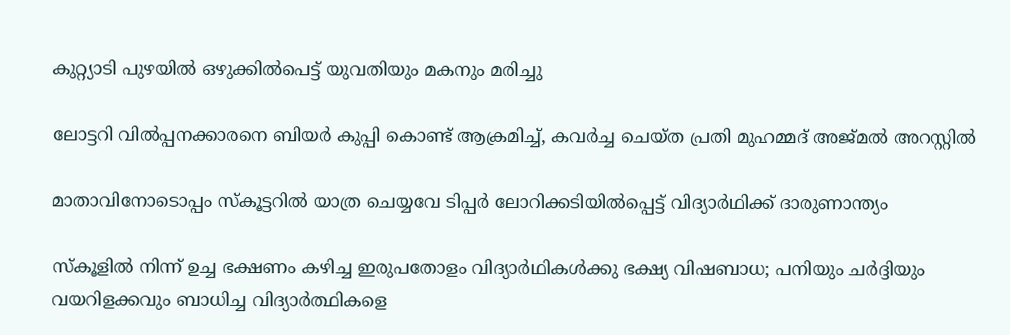കുറ്റ്യാടി പുഴയില്‍ ഒഴുക്കില്‍പെട്ട് യുവതിയും മകനും മരിച്ചു

ലോട്ടറി വിൽപ്പനക്കാരനെ ബിയർ കുപ്പി കൊണ്ട് ആക്രമിച്ച്, കവർച്ച ചെയ്ത പ്രതി മുഹമ്മദ് അജ്മൽ അറസ്റ്റിൽ

മാതാവിനോടൊപ്പം സ്‌കൂട്ടറില്‍ യാത്ര ചെയ്യവേ ടിപ്പര്‍ ലോറിക്കടിയില്‍പ്പെട്ട് വിദ്യാര്‍ഥിക്ക് ദാരുണാന്ത്യം

സ്‌കൂളില്‍ നിന്ന് ഉച്ച ഭക്ഷണം കഴിച്ച ഇരുപതോളം വിദ്യാര്‍ഥികള്‍ക്കു ഭക്ഷ്യ വിഷബാധ; പനിയും ചര്‍ദ്ദിയും വയറിളക്കവും ബാധിച്ച വിദ്യാര്‍ത്ഥികളെ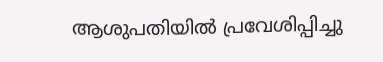ആശുപതിയിൽ പ്രവേശിപ്പിച്ചു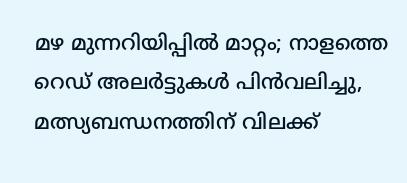മഴ മുന്നറിയിപ്പിൽ മാറ്റം; നാളത്തെ റെഡ് അലർട്ടുകൾ പിൻവലിച്ചു, മത്സ്യബന്ധനത്തിന് വിലക്ക്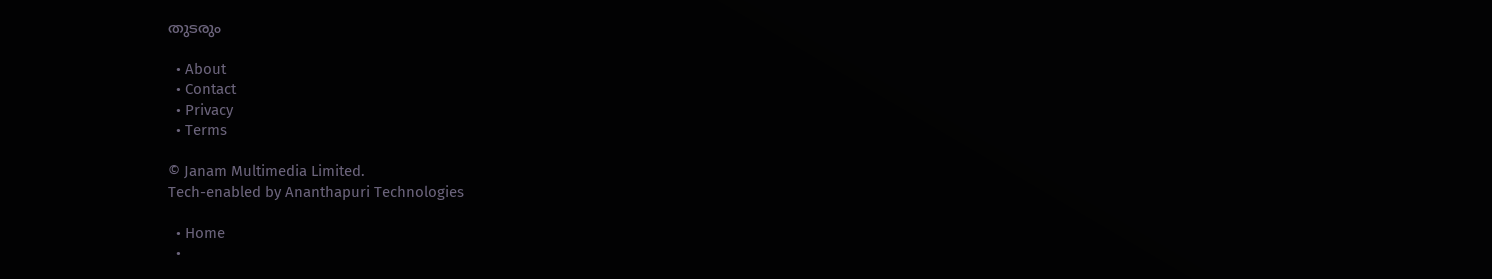തുടരും

  • About
  • Contact
  • Privacy
  • Terms

© Janam Multimedia Limited.
Tech-enabled by Ananthapuri Technologies

  • Home
  •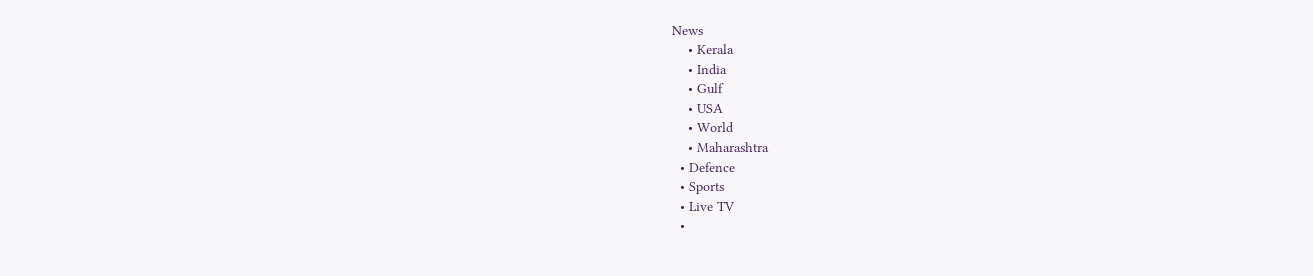News
    • Kerala
    • India
    • Gulf
    • USA
    • World
    • Maharashtra
  • Defence
  • Sports
  • Live TV
  •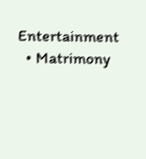Entertainment
  • Matrimony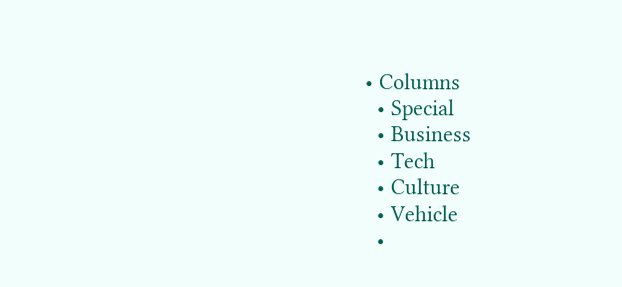• Columns
  • Special
  • Business
  • Tech
  • Culture
  • Vehicle
  •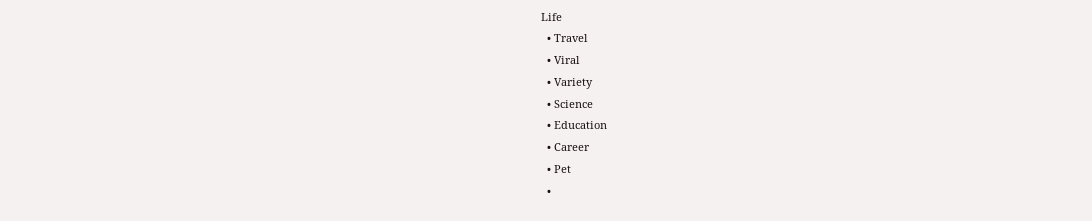Life
  • Travel
  • Viral
  • Variety
  • Science
  • Education
  • Career
  • Pet
  •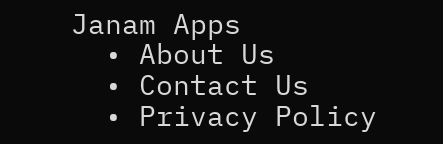Janam Apps
  • About Us
  • Contact Us
  • Privacy Policy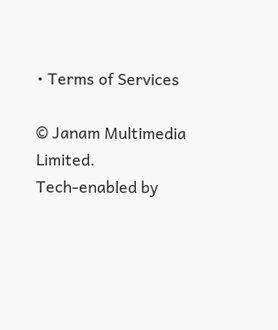• Terms of Services

© Janam Multimedia Limited.
Tech-enabled by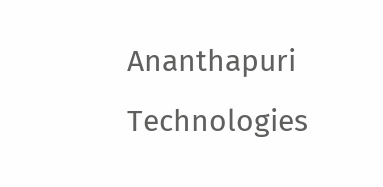Ananthapuri Technologies